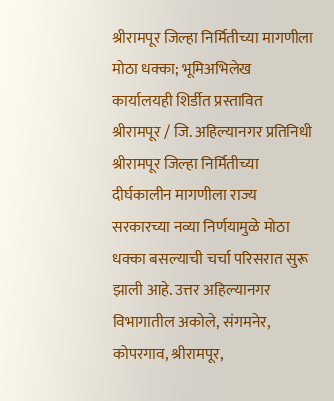श्रीरामपूर जिल्हा निर्मितीच्या मागणीला मोठा धक्का; भूमिअभिलेख कार्यालयही शिर्डीत प्रस्तावित
श्रीरामपूर / जि. अहिल्यानगर प्रतिनिधी
श्रीरामपूर जिल्हा निर्मितीच्या दीर्घकालीन मागणीला राज्य सरकारच्या नव्या निर्णयामुळे मोठा धक्का बसल्याची चर्चा परिसरात सुरू झाली आहे. उत्तर अहिल्यानगर विभागातील अकोले, संगमनेर, कोपरगाव, श्रीरामपूर,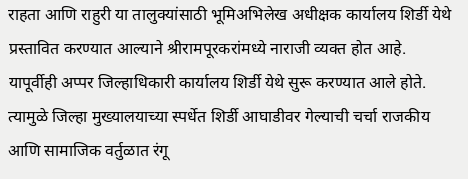राहता आणि राहुरी या तालुक्यांसाठी भूमिअभिलेख अधीक्षक कार्यालय शिर्डी येथे प्रस्तावित करण्यात आल्याने श्रीरामपूरकरांमध्ये नाराजी व्यक्त होत आहे.
यापूर्वीही अप्पर जिल्हाधिकारी कार्यालय शिर्डी येथे सुरू करण्यात आले होते. त्यामुळे जिल्हा मुख्यालयाच्या स्पर्धेत शिर्डी आघाडीवर गेल्याची चर्चा राजकीय आणि सामाजिक वर्तुळात रंगू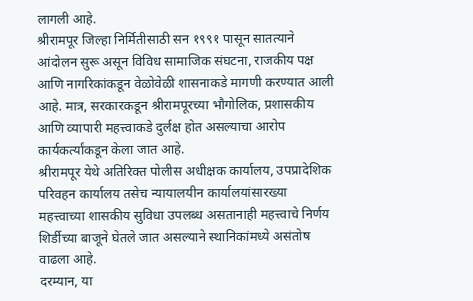लागली आहे.
श्रीरामपूर जिल्हा निर्मितीसाठी सन १९९१ पासून सातत्याने आंदोलन सुरू असून विविध सामाजिक संघटना, राजकीय पक्ष आणि नागरिकांकडून वेळोवेळी शासनाकडे मागणी करण्यात आली आहे. मात्र, सरकारकडून श्रीरामपूरच्या भौगोलिक, प्रशासकीय आणि व्यापारी महत्त्वाकडे दुर्लक्ष होत असल्याचा आरोप कार्यकर्त्यांकडून केला जात आहे.
श्रीरामपूर येथे अतिरिक्त पोलीस अधीक्षक कार्यालय, उपप्रादेशिक परिवहन कार्यालय तसेच न्यायालयीन कार्यालयांसारख्या महत्त्वाच्या शासकीय सुविधा उपलब्ध असतानाही महत्त्वाचे निर्णय शिर्डीच्या बाजूने घेतले जात असल्याने स्थानिकांमध्ये असंतोष वाढला आहे.
दरम्यान, या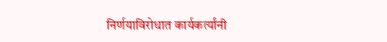निर्णयाविरोधात कार्यकर्त्यांनी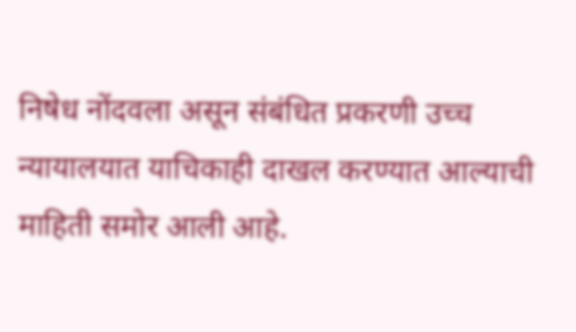निषेध नोंदवला असून संबंधित प्रकरणी उच्च न्यायालयात याचिकाही दाखल करण्यात आल्याची माहिती समोर आली आहे.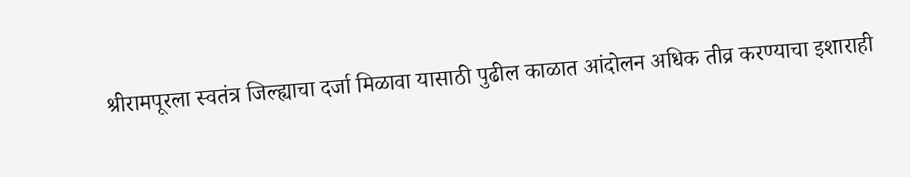श्रीरामपूरला स्वतंत्र जिल्ह्याचा दर्जा मिळावा यासाठी पुढील काळात आंदोलन अधिक तीव्र करण्याचा इशाराही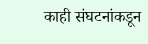काही संघटनांकडून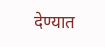देण्यात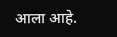आला आहे.